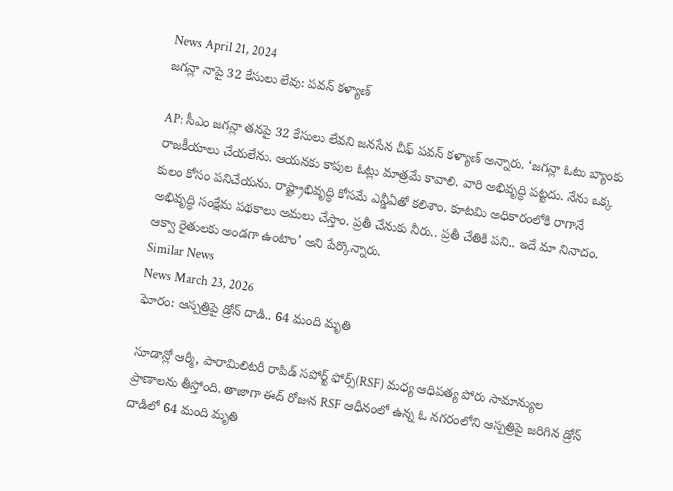News April 21, 2024
జగన్లా నాపై 32 కేసులు లేవు: పవన్ కళ్యాణ్

AP: సీఎం జగన్లా తనపై 32 కేసులు లేవని జనసేన చీఫ్ పవన్ కళ్యాణ్ అన్నారు. ‘జగన్లా ఓటు బ్యాంకు రాజకీయాలు చేయలేను. ఆయనకు కాపుల ఓట్లు మాత్రమే కావాలి. వారి అభివృద్ధి పట్టదు. నేను ఒక్క కులం కోసం పనిచేయను. రాష్ట్రాభివృద్ధి కోసమే ఎన్డీఏతో కలిశాం. కూటమి అధికారంలోకి రాగానే అభివృద్ధి సంక్షేమ పథకాలు అమలు చేస్తాం. ప్రతీ చేనుకు నీరు.. ప్రతీ చేతికి పని.. ఇదే మా నినాదం. ఆక్వా రైతులకు అండగా ఉంటాం’ అని పేర్కొన్నారు.
Similar News
News March 23, 2026
ఘోరం: ఆస్పత్రిపై డ్రోన్ దాడి.. 64 మంది మృతి

సూడాన్లో ఆర్మీ, పారామిలిటరీ రాపిడ్ సపోర్ట్ ఫోర్స్(RSF) మధ్య ఆధిపత్య పోరు సామాన్యుల ప్రాణాలను తీస్తోంది. తాజాగా ఈద్ రోజున RSF ఆధీనంలో ఉన్న ఓ నగరంలోని ఆస్పత్రిపై జరిగిన డ్రోన్ దాడిలో 64 మంది మృతి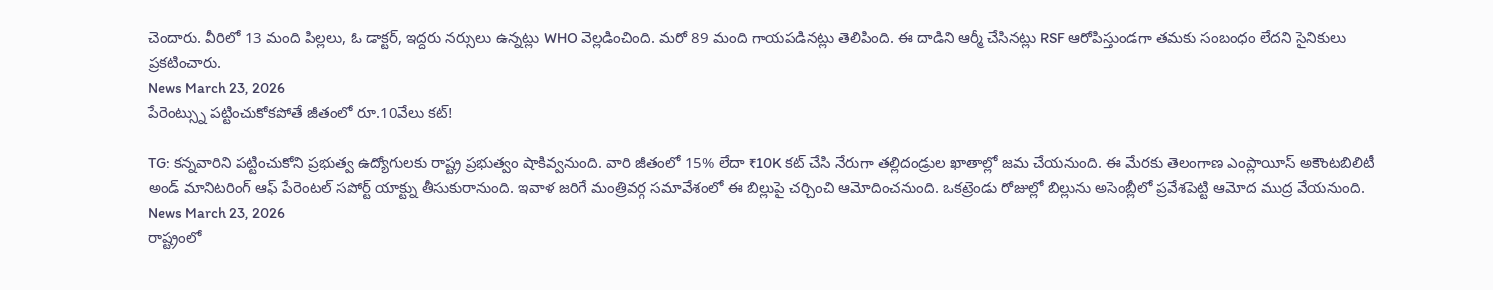చెందారు. వీరిలో 13 మంది పిల్లలు, ఓ డాక్టర్, ఇద్దరు నర్సులు ఉన్నట్లు WHO వెల్లడించింది. మరో 89 మంది గాయపడినట్లు తెలిపింది. ఈ దాడిని ఆర్మీ చేసినట్లు RSF ఆరోపిస్తుండగా తమకు సంబంధం లేదని సైనికులు ప్రకటించారు.
News March 23, 2026
పేరెంట్స్ను పట్టించుకోకపోతే జీతంలో రూ.10వేలు కట్!

TG: కన్నవారిని పట్టించుకోని ప్రభుత్వ ఉద్యోగులకు రాష్ట్ర ప్రభుత్వం షాకివ్వనుంది. వారి జీతంలో 15% లేదా ₹10K కట్ చేసి నేరుగా తల్లిదండ్రుల ఖాతాల్లో జమ చేయనుంది. ఈ మేరకు తెలంగాణ ఎంప్లాయీస్ అకౌంటబిలిటీ అండ్ మానిటరింగ్ ఆఫ్ పేరెంటల్ సపోర్ట్ యాక్ట్ను తీసుకురానుంది. ఇవాళ జరిగే మంత్రివర్గ సమావేశంలో ఈ బిల్లుపై చర్చించి ఆమోదించనుంది. ఒకట్రెండు రోజుల్లో బిల్లును అసెంబ్లీలో ప్రవేశపెట్టి ఆమోద ముద్ర వేయనుంది.
News March 23, 2026
రాష్ట్రంలో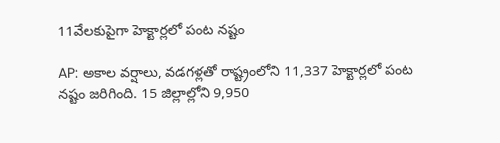11వేలకుపైగా హెక్టార్లలో పంట నష్టం

AP: అకాల వర్షాలు, వడగళ్లతో రాష్ట్రంలోని 11,337 హెక్టార్లలో పంట నష్టం జరిగింది. 15 జిల్లాల్లోని 9,950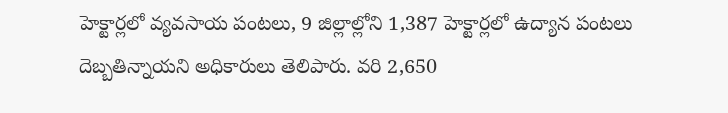హెక్టార్లలో వ్యవసాయ పంటలు, 9 జిల్లాల్లోని 1,387 హెక్టార్లలో ఉద్యాన పంటలు దెబ్బతిన్నాయని అధికారులు తెలిపారు. వరి 2,650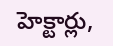హెక్టార్లు,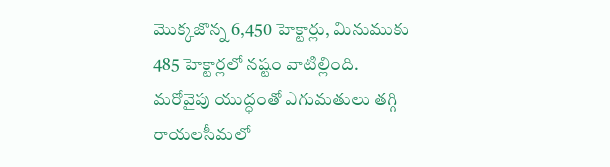మొక్కజొన్న 6,450 హెక్టార్లు, మినుముకు 485 హెక్టార్లలో నష్టం వాటిల్లింది. మరోవైపు యుద్ధంతో ఎగుమతులు తగ్గి రాయలసీమలో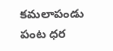కమలాపండు పంట ధర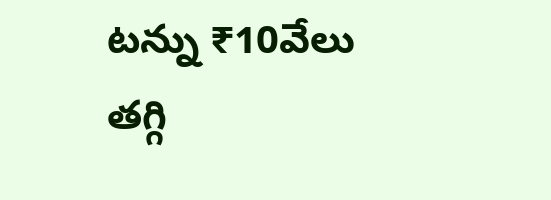టన్ను ₹10వేలు తగ్గి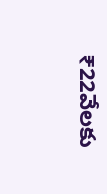₹22వేలకు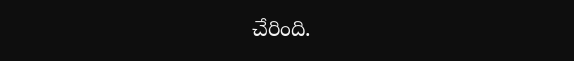చేరింది.